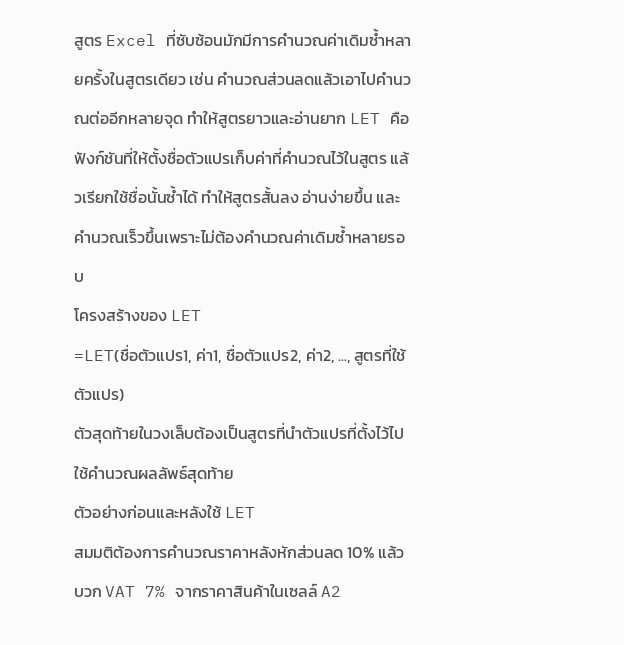สูตร Excel ที่ซับซ้อนมักมีการคำนวณค่าเดิมซ้ำหลายครั้งในสูตรเดียว เช่น คำนวณส่วนลดแล้วเอาไปคำนวณต่ออีกหลายจุด ทำให้สูตรยาวและอ่านยาก LET คือฟังก์ชันที่ให้ตั้งชื่อตัวแปรเก็บค่าที่คำนวณไว้ในสูตร แล้วเรียกใช้ชื่อนั้นซ้ำได้ ทำให้สูตรสั้นลง อ่านง่ายขึ้น และคำนวณเร็วขึ้นเพราะไม่ต้องคำนวณค่าเดิมซ้ำหลายรอบ
โครงสร้างของ LET
=LET(ชื่อตัวแปร1, ค่า1, ชื่อตัวแปร2, ค่า2, ..., สูตรที่ใช้ตัวแปร)
ตัวสุดท้ายในวงเล็บต้องเป็นสูตรที่นำตัวแปรที่ตั้งไว้ไปใช้คำนวณผลลัพธ์สุดท้าย
ตัวอย่างก่อนและหลังใช้ LET
สมมติต้องการคำนวณราคาหลังหักส่วนลด 10% แล้วบวก VAT 7% จากราคาสินค้าในเซลล์ A2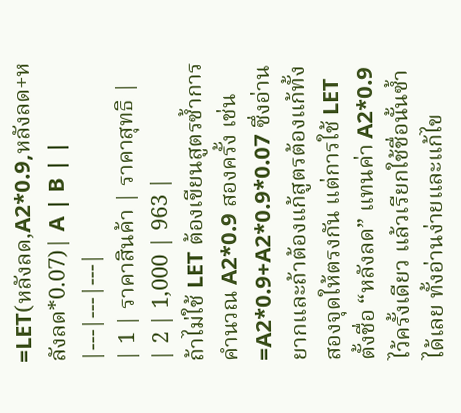=LET(หลังลด,A2*0.9,หลังลด+หลังลด*0.07)| A | B | |
|---|---|---|
| 1 | ราคาสินค้า | ราคาสุทธิ |
| 2 | 1,000 | 963 |
ถ้าไม่ใช้ LET ต้องเขียนสูตรซ้ำการคำนวณ A2*0.9 สองครั้ง เช่น =A2*0.9+A2*0.9*0.07 ซึ่งอ่านยากและถ้าต้องแก้สูตรต้องแก้ทั้งสองจุดให้ตรงกัน แต่การใช้ LET ตั้งชื่อ “หลังลด” แทนค่า A2*0.9 ไว้ครั้งเดียว แล้วเรียกใช้ชื่อนั้นซ้ำได้เลย ทั้งอ่านง่ายและแก้ไข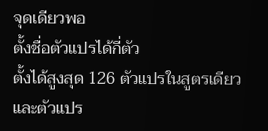จุดเดียวพอ
ตั้งชื่อตัวแปรได้กี่ตัว
ตั้งได้สูงสุด 126 ตัวแปรในสูตรเดียว และตัวแปร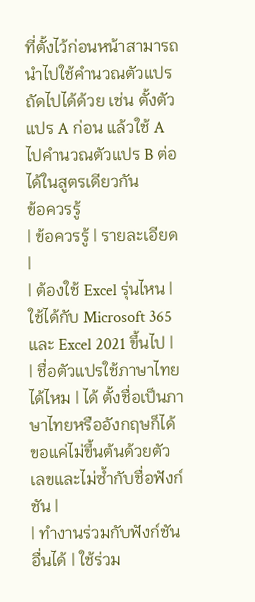ที่ตั้งไว้ก่อนหน้าสามารถนำไปใช้คำนวณตัวแปรถัดไปได้ด้วย เช่น ตั้งตัวแปร A ก่อน แล้วใช้ A ไปคำนวณตัวแปร B ต่อได้ในสูตรเดียวกัน
ข้อควรรู้
| ข้อควรรู้ | รายละเอียด |
| ต้องใช้ Excel รุ่นไหน | ใช้ได้กับ Microsoft 365 และ Excel 2021 ขึ้นไป |
| ชื่อตัวแปรใช้ภาษาไทยได้ไหม | ได้ ตั้งชื่อเป็นภาษาไทยหรืออังกฤษก็ได้ ขอแค่ไม่ขึ้นต้นด้วยตัวเลขและไม่ซ้ำกับชื่อฟังก์ชัน |
| ทำงานร่วมกับฟังก์ชันอื่นได้ | ใช้ร่วม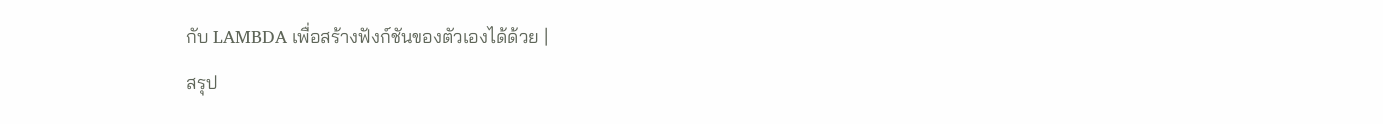กับ LAMBDA เพื่อสร้างฟังก์ชันของตัวเองได้ด้วย |
สรุป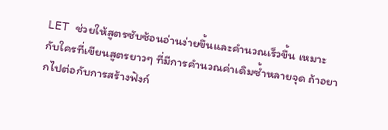LET ช่วยให้สูตรซับซ้อนอ่านง่ายขึ้นและคำนวณเร็วขึ้น เหมาะกับใครที่เขียนสูตรยาวๆ ที่มีการคำนวณค่าเดิมซ้ำหลายจุด ถ้าอยากไปต่อกับการสร้างฟังก์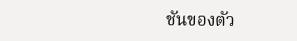ชันของตัว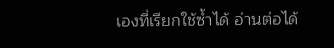เองที่เรียกใช้ซ้ำได้ อ่านต่อได้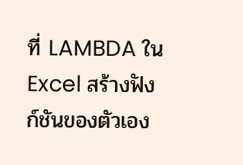ที่ LAMBDA ใน Excel สร้างฟังก์ชันของตัวเอง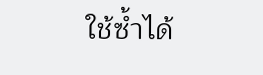ใช้ซ้ำได้